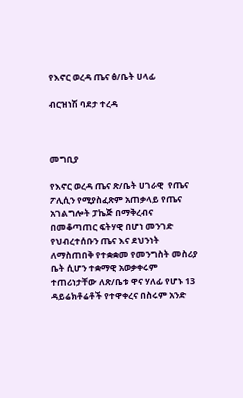የእኖር ወረዳ ጤና ፅ/ቤት ሀላፊ

ብርዝነሽ ባደታ ተረዳ



መግቢያ

የእኖር ወረዳ ጤና ጽ/ቤት ሀገራዊ  የጤና ፖሊሲን የሚያስፈጽም አጠቃላይ የጤና አገልግሎት ፓኬጅ በማቅረብና በመቆጣጠር ፍትሃዊ በሆነ መንገድ የህብረተሰቡን ጤና እና ደህንነት ለማስጠበቅ የተቋቋመ የመንግስት መስሪያ ቤት ሲሆን ተቋማዊ አወቃቀሩም ተጠሪነታቸው ለጽ/ቤቱ ዋና ሃለፊ የሆኑ 13 ዳይሬክቶሬቶች የተዋቀረና በስሩም አንድ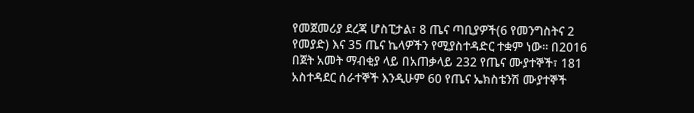የመጀመሪያ ደረጃ ሆስፒታል፣ 8 ጤና ጣቢያዎች(6 የመንግስትና 2 የመያድ) እና 35 ጤና ኬላዎችን የሚያስተዳድር ተቋም ነው፡፡ በ2016 በጀት አመት ማብቂያ ላይ በአጠቃላይ 232 የጤና ሙያተኞች፣ 181 አስተዳደር ሰራተኞች እንዲሁም 60 የጤና ኤክስቴንሽ ሙያተኞች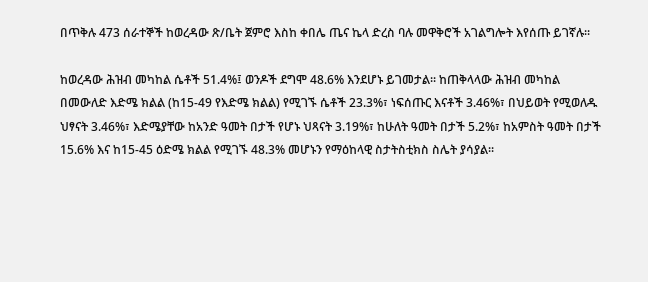በጥቅሉ 473 ሰራተኞች ከወረዳው ጽ/ቤት ጀምሮ እስከ ቀበሌ ጤና ኬላ ድረስ ባሉ መዋቅሮች አገልግሎት እየሰጡ ይገኛሉ፡፡

ከወረዳው ሕዝብ መካከል ሴቶች 51.4%፤ ወንዶች ደግሞ 48.6% እንደሆኑ ይገመታል፡፡ ከጠቅላላው ሕዝብ መካከል በመውለድ እድሜ ክልል (ከ15-49 የእድሜ ክልል) የሚገኙ ሴቶች 23.3%፣ ነፍሰጡር እናቶች 3.46%፣ በህይወት የሚወለዱ ህፃናት 3.46%፣ እድሜያቸው ከአንድ ዓመት በታች የሆኑ ህጻናት 3.19%፣ ከሁለት ዓመት በታች 5.2%፣ ከአምስት ዓመት በታች 15.6% እና ከ15-45 ዕድሜ ክልል የሚገኙ 48.3% መሆኑን የማዕከላዊ ስታትስቲክስ ስሌት ያሳያል፡፡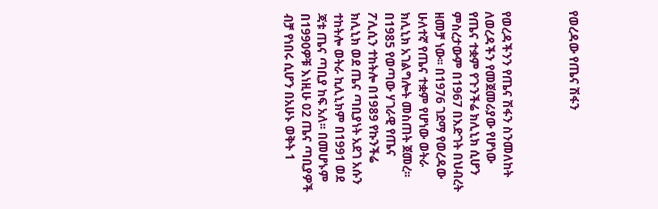የወረዳው የጤና ሽፋን



የወረዳችንን የጤና ሽፋን ስንመለከት ለወረዳችን የመጀመሪያው የሆነው የጤና ተቋም የጉንችሬ ክሊኒክ ሲሆን ምስረታውም በ1967 በእድገት በህብረት ዘመቻ ነው፡፡ በ1976 ገደማ የወረዳው ሁለተኛ የጤና ተቋም የሆነው ወትራ ክሊኒክ አገልግሎት መስጠት ጀመረ፡፡ በ1985 የወጣው ሃገራዊ የጤና ፖሊሲን ተከትሎ በ1989 የኩንችሬ ክሊኒክ ወደ ጤና ጣቢያነት አደገ አሱን ተከትሎ ወትራ ኪሊኒክም በ1991 ወደ ጃቱ ጤና ጣቢያ ከፍ አለ፡፡ በመሆኑም በ1990ዎቹ እነዚሁ 02 ጤና ጣቢያዎች ብቻ የነበሩ ሲሆን በአሁኑ ወቅት 1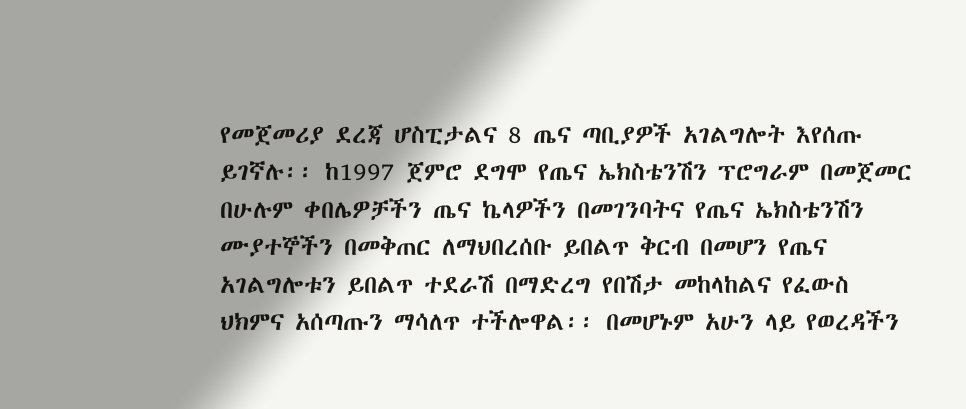የመጀመሪያ ደረጃ ሆስፒታልና 8 ጤና ጣቢያዎች አገልግሎት እየሰጡ ይገኛሉ፡፡ ከ1997 ጀምሮ ደግሞ የጤና ኤክስቴንሽን ፕሮግራም በመጀመር በሁሉም ቀበሌዎቻችን ጤና ኬላዎችን በመገንባትና የጤና ኤክስቴንሽን ሙያተኞችን በመቅጠር ለማህበረሰቡ ይበልጥ ቅርብ በመሆን የጤና አገልግሎቱን ይበልጥ ተደራሽ በማድረግ የበሽታ መከላከልና የፈውስ ህክምና አሰጣጡን ማሳለጥ ተችሎዋል፡፡ በመሆኑም አሁን ላይ የወረዳችን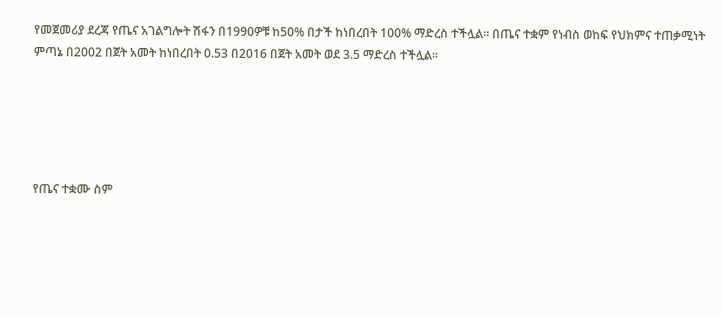የመጀመሪያ ደረጃ የጤና አገልግሎት ሽፋን በ1990ዎቹ ከ50% በታች ከነበረበት 100% ማድረስ ተችሏል፡፡ በጤና ተቋም የነብስ ወከፍ የህክምና ተጠቃሚነት ምጣኔ በ2002 በጀት አመት ከነበረበት 0.53 በ2016 በጀት አመት ወደ 3.5 ማድረስ ተችሏል፡፡





የጤና ተቋሙ ስም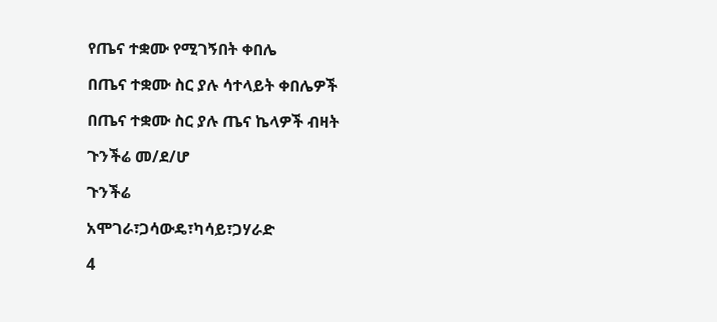የጤና ተቋሙ የሚገኝበት ቀበሌ

በጤና ተቋሙ ስር ያሉ ሳተላይት ቀበሌዎች

በጤና ተቋሙ ስር ያሉ ጤና ኬላዎች ብዛት

ጉንችሬ መ/ደ/ሆ

ጉንችሬ

አሞገራ፣ጋሳውዴ፣ካሳይ፣ጋሃራድ

4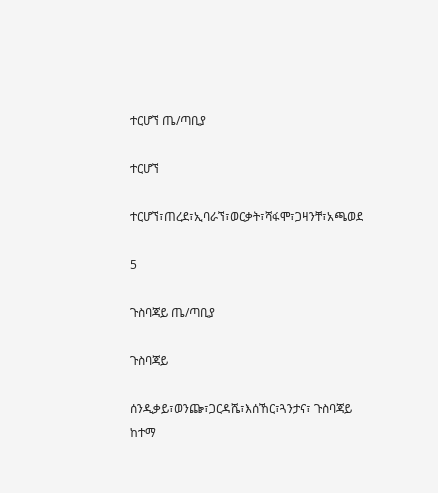ተርሆኘ ጤ/ጣቢያ

ተርሆኘ

ተርሆኘ፣ጠረደ፣ኢባራኘ፣ወርቃት፣ሻፋሞ፣ጋዛንቸ፣አጫወደ

5

ጉስባጃይ ጤ/ጣቢያ

ጉስባጃይ

ሰንዲቃይ፣ወንጬ፣ጋርዳሼ፣እሰኸር፣ጓንታና፣ ጉስባጃይ ከተማ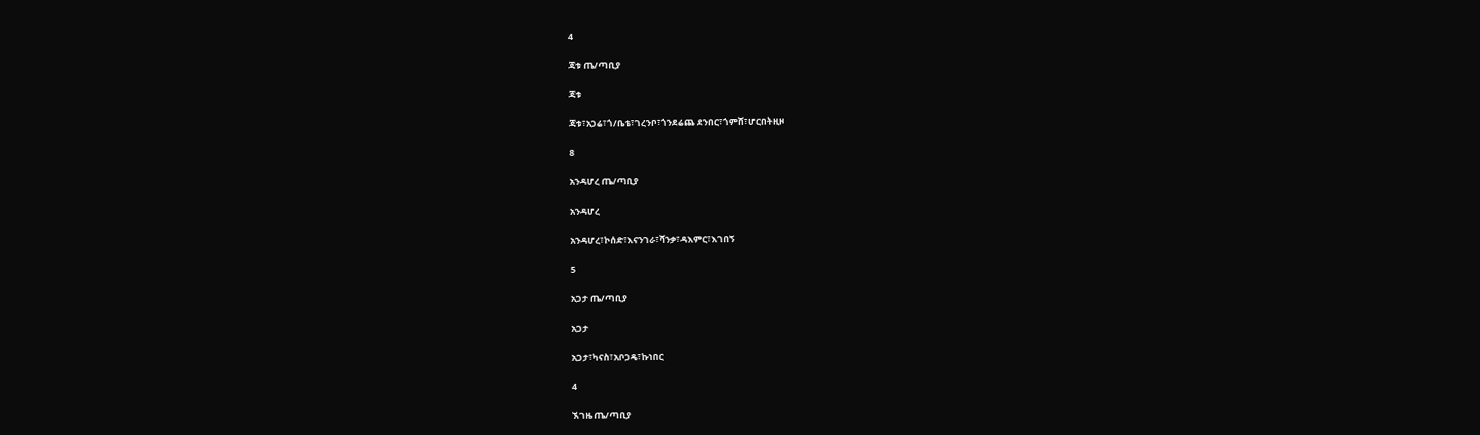4

ጃቱ ጤ/ጣቢያ

ጃቱ

ጃቱ፣አጋሬ፣ጎ/ቤቴ፣ገረንቦ፣ጎንደሬጨ ደንበር፣ጎምሸ፣ሆርበትዚዞ

8

አንዳሆረ ጤ/ጣቢያ

አንዳሆረ

አንዳሆረ፣ኮሰድ፣እናንገራ፣ሻንቃ፣ዳእምር፣እገበኝ

5

አጋታ ጤ/ጣቢያ

አጋታ

አጋታ፣ካናስ፣አቦጋዴ፣ኩነበር

4

ኧገዜ ጤ/ጣቢያ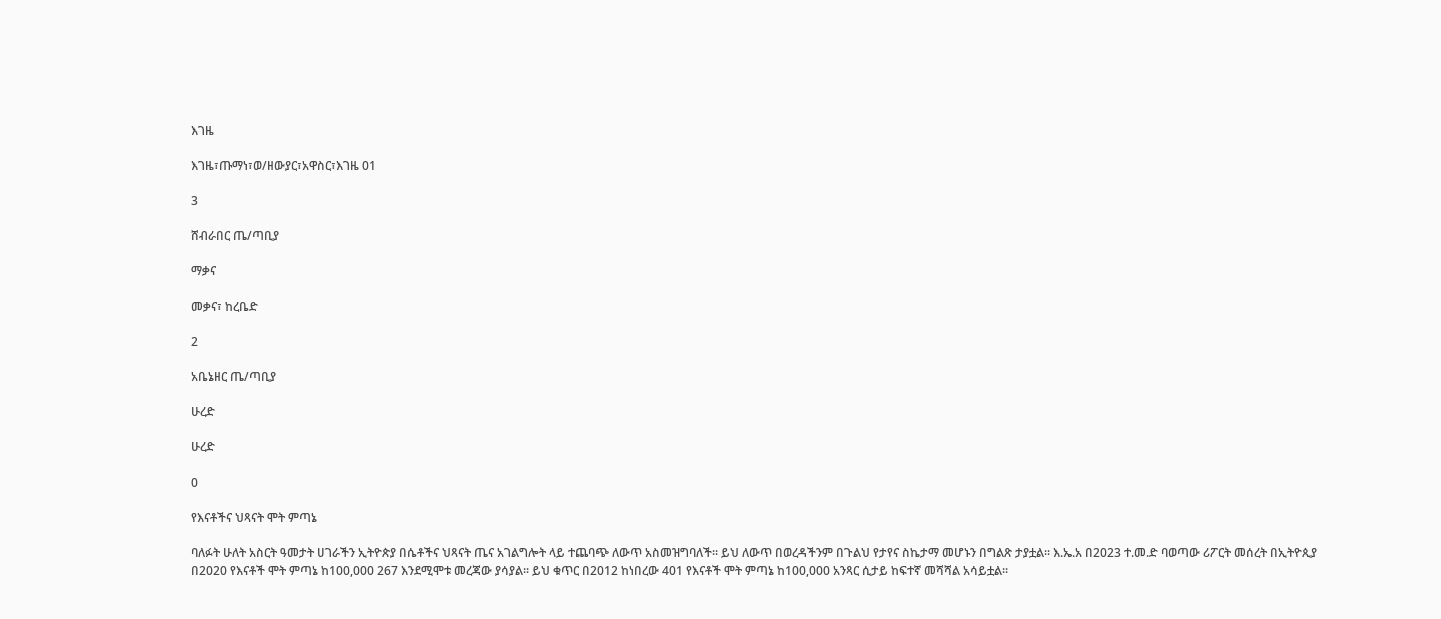እገዜ

እገዜ፣ጡማነ፣ወ/ዘውያር፣አዋስር፣እገዜ 01

3

ሸብራበር ጤ/ጣቢያ

ማቃና

መቃና፣ ከረቤድ

2

አቤኔዘር ጤ/ጣቢያ

ሁረድ

ሁረድ

0

የእናቶችና ህጻናት ሞት ምጣኔ

ባለፉት ሁለት አስርት ዓመታት ሀገራችን ኢትዮጵያ በሴቶችና ህጻናት ጤና አገልግሎት ላይ ተጨባጭ ለውጥ አስመዝግባለች። ይህ ለውጥ በወረዳችንም በጉልህ የታየና ስኬታማ መሆኑን በግልጽ ታያቷል፡፡ እ.ኤ.አ በ2023 ተ.መ.ድ ባወጣው ሪፖርት መሰረት በኢትዮጲያ በ2020 የእናቶች ሞት ምጣኔ ከ100,000 267 እንደሚሞቱ መረጃው ያሳያል፡፡ ይህ ቁጥር በ2012 ከነበረው 401 የእናቶች ሞት ምጣኔ ከ100,000 አንጻር ሲታይ ከፍተኛ መሻሻል አሳይቷል፡፡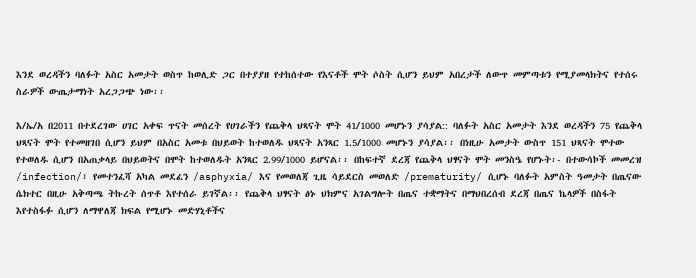እንደ ወረዳችን ባለፉት አስር አመታት ወስጥ ከወሊድ ጋር በተያያዘ የተከሰተው የእናቶች ሞት ሶስት ሲሆን ይህም አበረታች ለውጥ መምጣቱን የሚያመላክትና የተሰሩ ስራዎች ውጤታማነት አረጋጋጭ ነው፡፡

እ/ኤ/አ በ2011 በተደረገው ሀገር አቀፍ ጥናት መሰረት የሀገራችን የጨቅላ ህጻናት ሞት 41/1000 መሆኑን ያሳያል:: ባለፉት አስር አመታት እንደ ወረዳችን 75 የጨቅላ ህጻናት ሞት የተመዘገበ ሲሆን ይህም በአስር አመቱ በህይወት ከተወለዱ ህጻናት አንጻር 1.5/1000 መሆኑን ያሳያል፡፡ በነዚሁ አመታት ውስጥ 151 ህጻናት ሞተው የተወለዱ ሲሆን በአጠቃላይ በህይወትና በሞት ከተወለዱት አንጻር 2.99/1000 ይሆናል፡፡ በከፍተኛ ደረጃ የጨቅላ ህፃናት ሞት መንስዔ የሆኑት፡- በተውሳኮች መመረዝ /infection/፣ የመተንፈሻ አካል መደፈን /asphyxia/ እና የመወለጃ ጊዜ ሳይደርስ መወለድ /prematurity/ ሲሆኑ ባለፉት አምስት ዓመታት በጤናው ሴክተር በዚሁ አቅጣጫ ትኩረት ሰጥቶ እየተሰራ ይገኛል፡፡ የጨቅላ ህፃናት ፅኑ ህክምና አገልግሎት በጤና ተቋማትና በማህበረሰብ ደረጃ በጤና ኬላዎች በስፋት እየተስፋፉ ሲሆን ለማዋለጃ ክፍል የሚሆኑ መድሃኒቶችና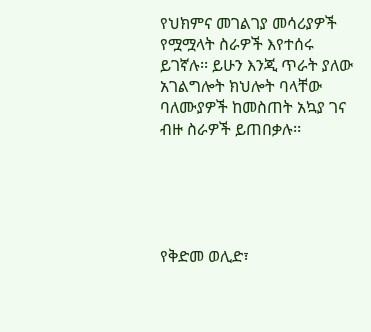የህክምና መገልገያ መሳሪያዎች የሟሟላት ስራዎች እየተሰሩ ይገኛሉ፡፡ ይሁን እንጂ ጥራት ያለው አገልግሎት ክህሎት ባላቸው ባለሙያዎች ከመስጠት አኳያ ገና ብዙ ስራዎች ይጠበቃሉ፡፡





የቅድመ ወሊድ፣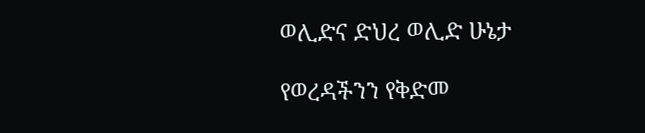ወሊድና ድህረ ወሊድ ሁኔታ

የወረዳችንን የቅድመ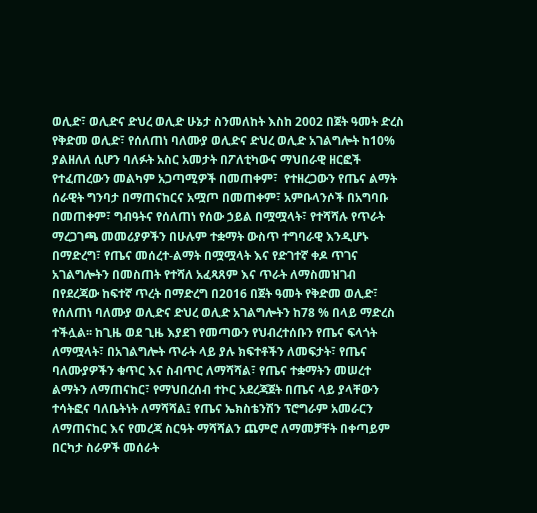ወሊድ፣ ወሊድና ድህረ ወሊድ ሁኔታ ስንመለከት እስከ 2002 በጀት ዓመት ድረስ የቅድመ ወሊድ፣ የሰለጠነ ባለሙያ ወሊድና ድህረ ወሊድ አገልግሎት ከ10% ያልዘለለ ሲሆን ባለፉት አስር አመታት በፖለቲካውና ማህበራዊ ዘርፎች የተፈጠረውን መልካም አጋጣሚዎች በመጠቀም፣  የተዘረጋውን የጤና ልማት ሰራዊት ግንባታ በማጠናከርና አሟጦ በመጠቀም፣ አምቡላንሶች በአግባቡ በመጠቀም፣ ግብዓትና የሰለጠነ የሰው ኃይል በሟሟላት፣ የተሻሻሉ የጥራት ማረጋገጫ መመሪያዎችን በሁሉም ተቋማት ውስጥ ተግባራዊ እንዲሆኑ በማድረግ፣ የጤና መሰረተ-ልማት በሟሟላት እና የድገተኛ ቀዶ ጥገና አገልግሎትን በመስጠት የተሻለ አፈጻጸም እና ጥራት ለማስመዝገብ በየደረጃው ከፍተኛ ጥረት በማድረግ በ2016 በጀት ዓመት የቅድመ ወሊድ፣ የሰለጠነ ባለሙያ ወሊድና ድህረ ወሊድ አገልግሎትን ከ78 % በላይ ማድረስ ተችሏል፡፡ ከጊዜ ወደ ጊዜ እያደገ የመጣውን የህብረተሰቡን የጤና ፍላጎት ለማሟላት፣ በአገልግሎት ጥራት ላይ ያሉ ክፍተቶችን ለመፍታት፣ የጤና ባለሙያዎችን ቁጥር እና ስብጥር ለማሻሻል፣ የጤና ተቋማትን መሠረተ ልማትን ለማጠናከር፣ የማህበረሰብ ተኮር አደረጃጀት በጤና ላይ ያላቸውን ተሳትፎና ባለቤትነት ለማሻሻል፤ የጤና ኤክስቴንሽን ፕሮግራም አመራርን ለማጠናከር እና የመረጃ ስርዓት ማሻሻልን ጨምሮ ለማመቻቸት በቀጣይም በርካታ ስራዎች መሰራት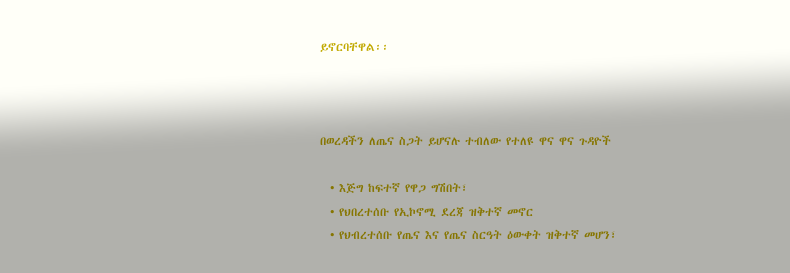ይኖርባቸዋል፡፡



በወረዳችን ለጤና ስጋት ይሆናሉ ተብለው የተለዩ ዋና ዋና ጉዳዮች

  • እጅግ ከፍተኛ የዋጋ ግሽበት፣
  • የህበረተሰቡ የኢኮኖሚ ደረጃ ዝቅተኛ መኖር
  • የህብረተሰቡ የጤና እና የጤና ስርዓት ዕውቀት ዝቅተኛ መሆን፣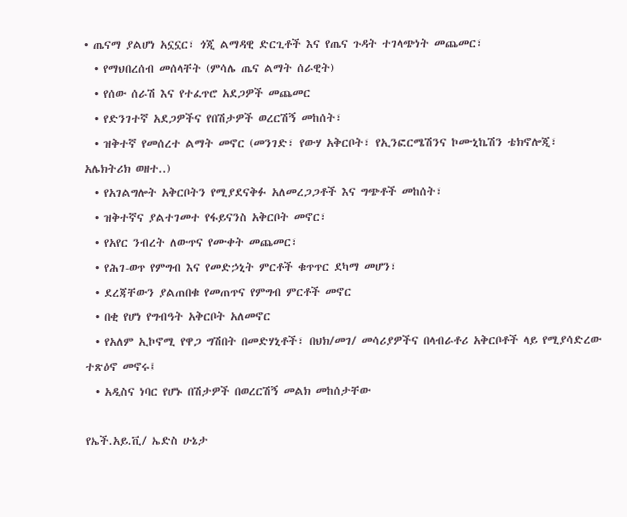• ጤናማ ያልሆነ አኗኗር፣ ጎጂ ልማዳዊ ድርጊቶች እና የጤና ጉዳት ተገላጭነት መጨመር፣
  • የማህበረሰብ መሰላቸት (ምሳሌ ጤና ልማት ሰራዊት)
  • የሰው ሰራሽ እና የተፈጥሮ አደጋዎች መጨመር
  • የድንገተኛ አደጋዎችና የበሽታዎች ወረርሽኝ መከሰት፣
  • ዝቅተኛ የመሰረተ ልማት መኖር (መንገድ፣ የውሃ አቅርቦት፣ የኢንፎርሜሽንና ኮሙኒኬሽን ቴክኖሎጂ፣ አሌክትሪክ ወዘተ..)
  • የአገልግሎት አቅርቦትን የሚያደናቅፉ አለመረጋጋቶች እና ግጭቶች መከሰት፣
  • ዝቅተኛና ያልተገመተ የፋይናንስ አቅርቦት መኖር፣
  • የአየር ንብረት ለውጥና የሙቀት መጨመር፣
  • የሕገ-ወጥ የምግብ እና የመድኃኒት ምርቶች ቁጥጥር ደካማ መሆን፣
  • ደረጃቸውን ያልጠበቁ የመጠጥና የምግብ ምርቶች መኖር
  • በቂ የሆነ የግብዓት አቅርቦት አለመኖር
  • የአለም ኢኮኖሚ የዋጋ ግሽበት በመድሃኒቶች፣ በህክ/መገ/ መሳሪያዎችና በላብራቶሪ አቅርቦቶች ላይ የሚያሳድረው ተጽዕኖ መኖሩ፤
  • አዲስና ነባር የሆኑ በሽታዎች በወረርሽኝ መልክ መከሰታቸው

የኤች.አይ.ቪ/ ኤድስ ሁኔታ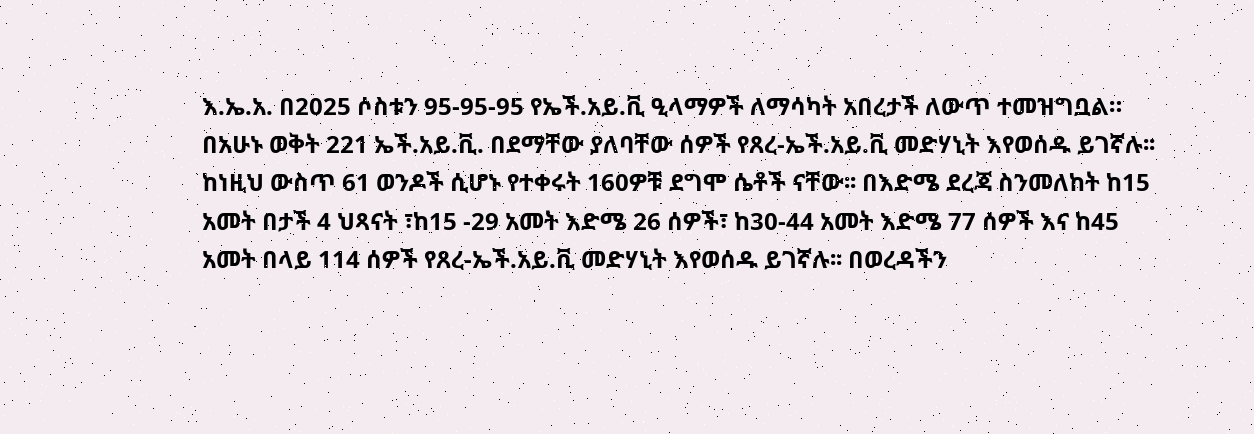እ.ኤ.አ. በ2025 ሶስቱን 95-95-95 የኤች.አይ.ቪ ዒላማዎች ለማሳካት አበረታች ለውጥ ተመዝግቧል። በአሁኑ ወቅት 221 ኤች.አይ.ቪ. በደማቸው ያለባቸው ሰዎች የጸረ-ኤች.አይ.ቪ መድሃኒት እየወሰዱ ይገኛሉ፡፡ ከነዚህ ውስጥ 61 ወንዶች ሲሆኑ የተቀሩት 160ዎቹ ደግሞ ሴቶች ናቸው፡፡ በእድሜ ደረጃ ስንመለከት ከ15 አመት በታች 4 ህጻናት ፣ከ15 -29 አመት እድሜ 26 ሰዎች፣ ከ30-44 አመት እድሜ 77 ሰዎች እና ከ45 አመት በላይ 114 ሰዎች የጸረ-ኤች.አይ.ቪ መድሃኒት እየወሰዱ ይገኛሉ፡፡ በወረዳችን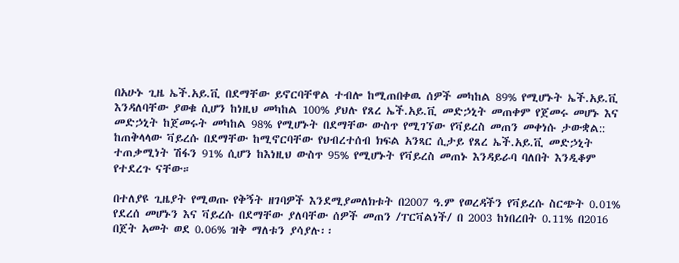በአሁኑ ጊዜ ኤች.አይ.ቪ በደማቸው ይኖርባቸዋል ተብሎ ከሚጠበቀዉ ሰዎች መካከል 89% የሚሆኑት ኤች.አይ.ቪ እንዳለባቸው ያወቁ ሲሆን ከነዚህ መካከል 100% ያህሉ የጸረ ኤች.አይ.ቪ መድኃኒት መጠቀም የጀመሩ መሆኑ እና መድኃኒት ከጀመሩት መካከል 98% የሚሆኑት በደማቸው ውስጥ የሚገኘው የቫይረስ መጠን መቀነሱ ታውቋል:: ከጠቅላላው ቫይረሱ በደማቸው ከሚኖርባቸው የህብረተሰብ ክፍል አንጻር ሲታይ የጸረ ኤች.አይ.ቪ መድኃኒት ተጠቃሚነት ሽፋን 91% ሲሆን ከእነዚህ ውስጥ 95% የሚሆኑት የቫይረስ መጠኑ እንዳይራባ ባለበት እንዲቆም የተደረጉ ናቸው።

በተለያዩ ጊዜያት የሚወጡ የቅኝት ዘገባዎች እንደሚያመለክቱት በ2007 ዓ.ም የወረዳችን የቫይረሱ ስርጭት 0.01% የደረሰ መሆኑን እና ቫይረሱ በደማቸው ያለባቸው ሰዎች መጠን /ፐርቫልነች/ በ 2003 ከነበረበት 0.11% በ2016 በጀት አመት ወደ 0.06% ዝቅ ማለቱን ያሳያሉ፡፡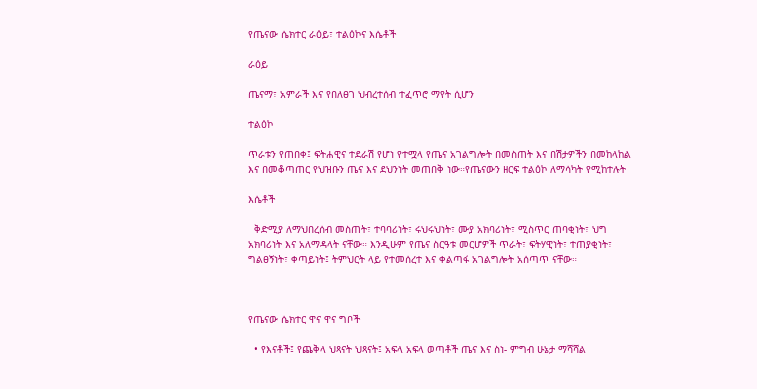የጤናው ሴክተር ራዕይ፣ ተልዕኮና እሴቶች

ራዕይ

ጤናማ፣ አምራች እና የበለፀገ ህብረተሰብ ተፈጥሮ ማየት ሲሆን

ተልዕኮ

ጥራቱን የጠበቀ፤ ፍትሐዊና ተደራሽ የሆነ የተሟላ የጤና አገልግሎት በመስጠት እና በሽታዎችን በመከላከል እና በመቆጣጠር የህዝቡን ጤና እና ደህንነት መጠበቅ ነው።የጤናውን ዘርፍ ተልዕኮ ለማሳካት የሚከተሉት

እሴቶች

  ቅድሚያ ለማህበረሰብ መስጠት፣ ተባባሪነት፣ ሩህሩህነት፣ ሙያ አክባሪነት፣ ሚስጥር ጠባቂነት፣ ህግ አክባሪነት እና አለማዳላት ናቸው። እንዲሁም የጤና ስርዓቱ መርሆዎች ጥራት፣ ፍትሃዊነት፣ ተጠያቂነት፣ ግልፀኝነት፣ ቀጣይነት፤ ትምህርት ላይ የተመሰረተ እና ቀልጣፋ አገልግሎት አሰጣጥ ናቸው።



የጤናው ሴክተር ዋና ዋና ግቦች

  • የእናቶች፤ የጨቅላ ህጻናት ህጻናት፤ አፍላ አፍላ ወጣቶች ጤና እና ስነ- ምግብ ሁኔታ ማሻሻል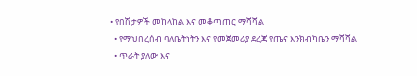• የበሽታዎች መከላከል እና መቆጣጠር ማሻሻል
  • የማህበረሰብ ባለቤትነትን እና የመጀመሪያ ደረጃ የጤና እንክብካቤን ማሻሻል
  • ጥራት ያለው እና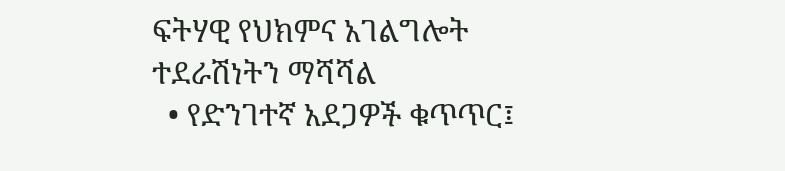ፍትሃዊ የህክምና አገልግሎት ተደራሽነትን ማሻሻል
  • የድንገተኛ አደጋዎች ቁጥጥር፤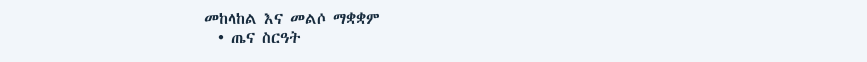መከላከል እና መልሶ ማቋቋም
  • ጤና ስርዓት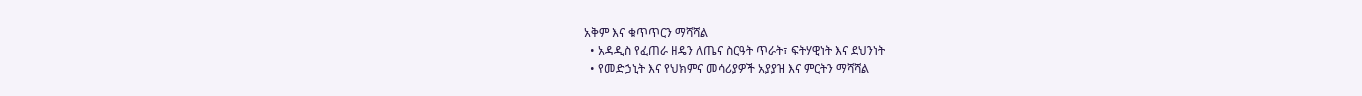አቅም እና ቁጥጥርን ማሻሻል
  • አዳዲስ የፈጠራ ዘዴን ለጤና ስርዓት ጥራት፣ ፍትሃዊነት እና ደህንነት
  • የመድኃኒት እና የህክምና መሳሪያዎች አያያዝ እና ምርትን ማሻሻል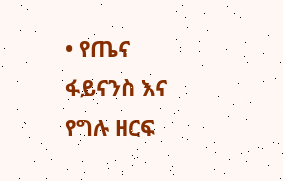• የጤና ፋይናንስ እና የግሉ ዘርፍ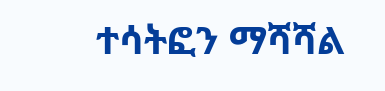ተሳትፎን ማሻሻል